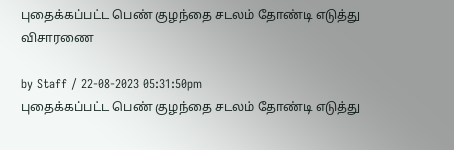புதைக்கப்பட்ட பெண் குழந்தை சடலம் தோண்டி எடுத்து விசாரணை

by Staff / 22-08-2023 05:31:50pm
புதைக்கப்பட்ட பெண் குழந்தை சடலம் தோண்டி எடுத்து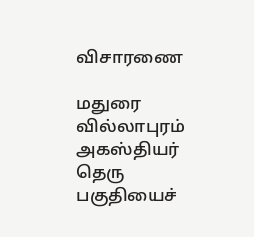விசாரணை

மதுரை வில்லாபுரம் அகஸ்தியர் தெரு பகுதியைச்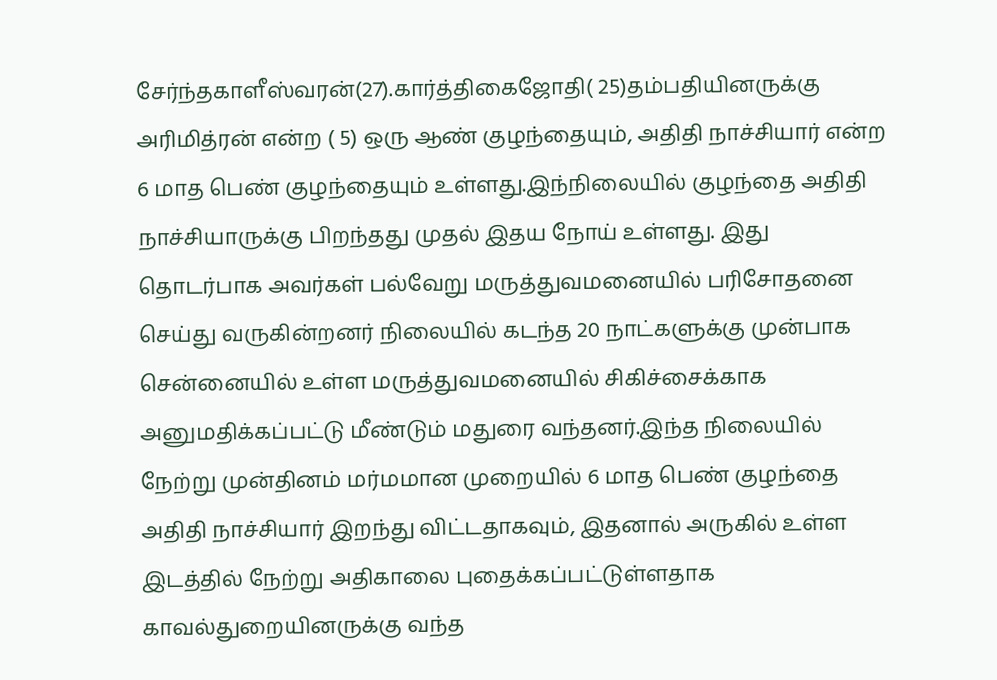சேர்ந்தகாளீஸ்வரன்(27).கார்த்திகைஜோதி( 25)தம்பதியினருக்கு அரிமித்ரன் என்ற ( 5) ஒரு ஆண் குழந்தையும், அதிதி நாச்சியார் என்ற 6 மாத பெண் குழந்தையும் உள்ளது.இந்நிலையில் குழந்தை அதிதி நாச்சியாருக்கு பிறந்தது முதல் இதய நோய் உள்ளது. இது தொடர்பாக அவர்கள் பல்வேறு மருத்துவமனையில் பரிசோதனை செய்து வருகின்றனர் நிலையில் கடந்த 20 நாட்களுக்கு முன்பாக சென்னையில் உள்ள மருத்துவமனையில் சிகிச்சைக்காக அனுமதிக்கப்பட்டு மீண்டும் மதுரை வந்தனர்.இந்த நிலையில் நேற்று முன்தினம் மர்மமான முறையில் 6 மாத பெண் குழந்தை அதிதி நாச்சியார் இறந்து விட்டதாகவும், இதனால் அருகில் உள்ள இடத்தில் நேற்று அதிகாலை புதைக்கப்பட்டுள்ளதாக காவல்துறையினருக்கு வந்த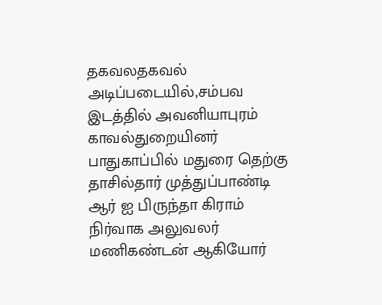தகவலதகவல் அடிப்படையில்,சம்பவ இடத்தில் அவனியாபுரம் காவல்துறையினர் பாதுகாப்பில் மதுரை தெற்கு தாசில்தார் முத்துப்பாண்டி ஆர் ஐ பிருந்தா கிராம் நிர்வாக அலுவலர் மணிகண்டன் ஆகியோர்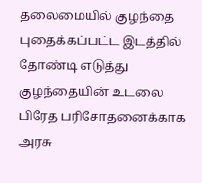தலைமையில் குழந்தை புதைக்கப்பட்ட இடத்தில் தோண்டி எடுத்து குழந்தையின் உடலை பிரேத பரிசோதனைக்காக அரசு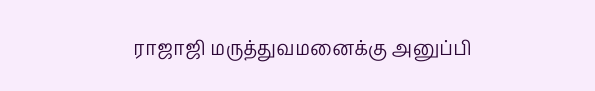ராஜாஜி மருத்துவமனைக்கு அனுப்பி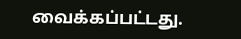வைக்கப்பட்டது.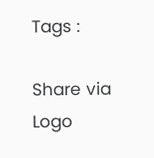Tags :

Share via
Logo